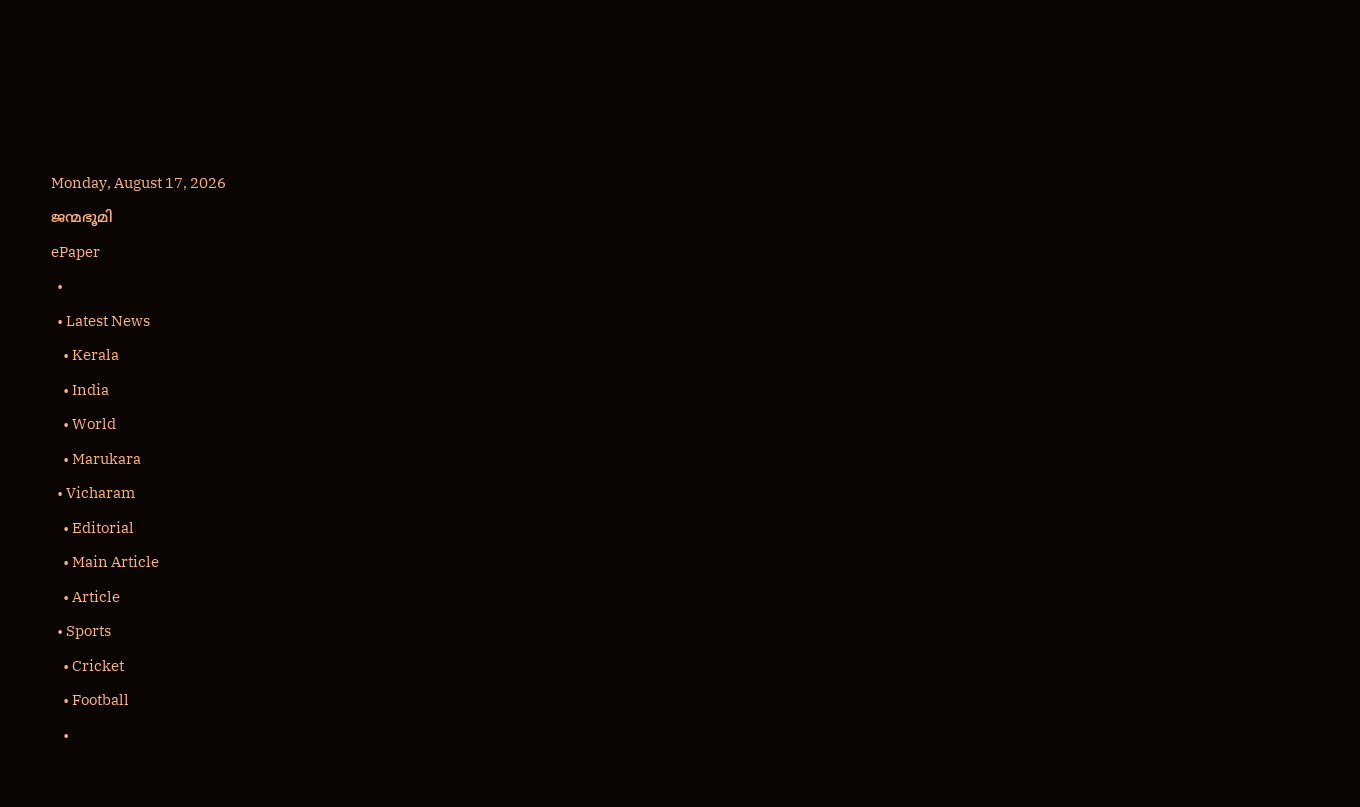Monday, August 17, 2026
ജന്മഭൂമി
ePaper
  •
  • Latest News
    • Kerala
    • India
    • World
    • Marukara
  • Vicharam
    • Editorial
    • Main Article
    • Article
  • Sports
    • Cricket
    • Football
    •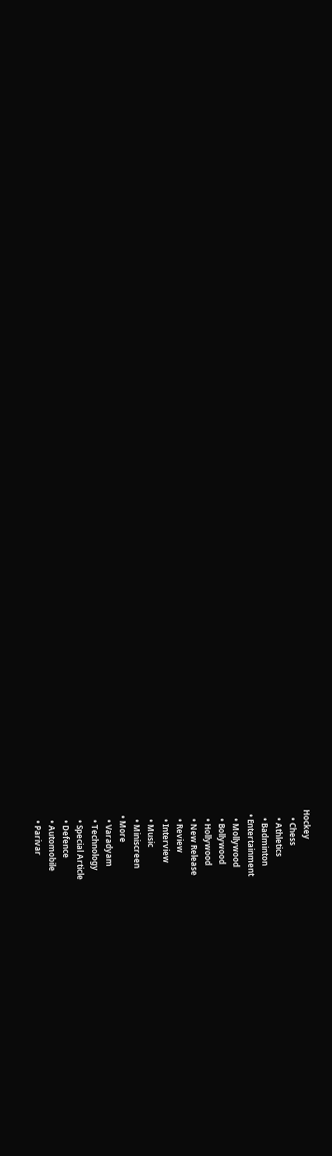Hockey
    • Chess
    • Athletics
    • Badminton
  • Entertainment
    • Mollywood
    • Bollywood
    • Hollywood
    • New Release
    • Review
    • Interview
    • Music
    • Miniscreen
  • More
    • Varadyam
    • Technology
    • Special Article
    • Defence
    • Automobile
    • Parivar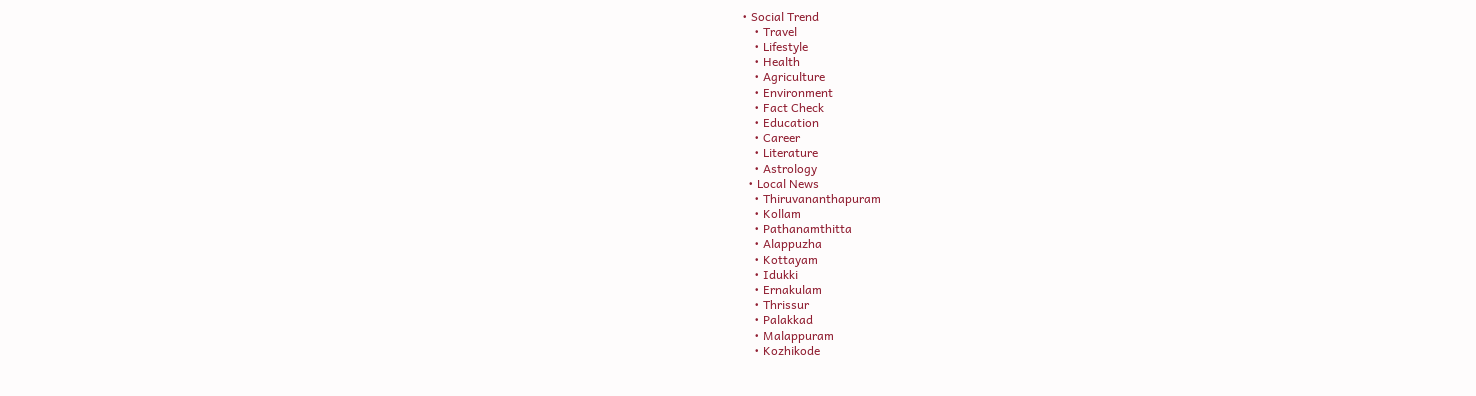• Social Trend
    • Travel
    • Lifestyle
    • Health
    • Agriculture
    • Environment
    • Fact Check
    • Education
    • Career
    • Literature
    • Astrology
  • Local News
    • Thiruvananthapuram
    • Kollam
    • Pathanamthitta
    • Alappuzha
    • Kottayam
    • Idukki
    • Ernakulam
    • Thrissur
    • Palakkad
    • Malappuram
    • Kozhikode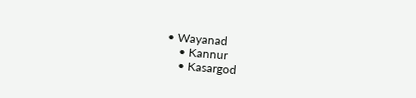• Wayanad
    • Kannur
    • Kasargod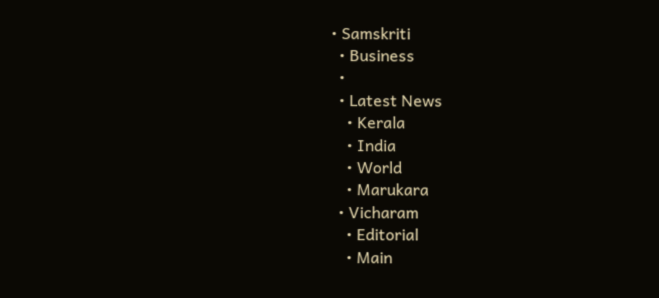• Samskriti
  • Business
  •
  • Latest News
    • Kerala
    • India
    • World
    • Marukara
  • Vicharam
    • Editorial
    • Main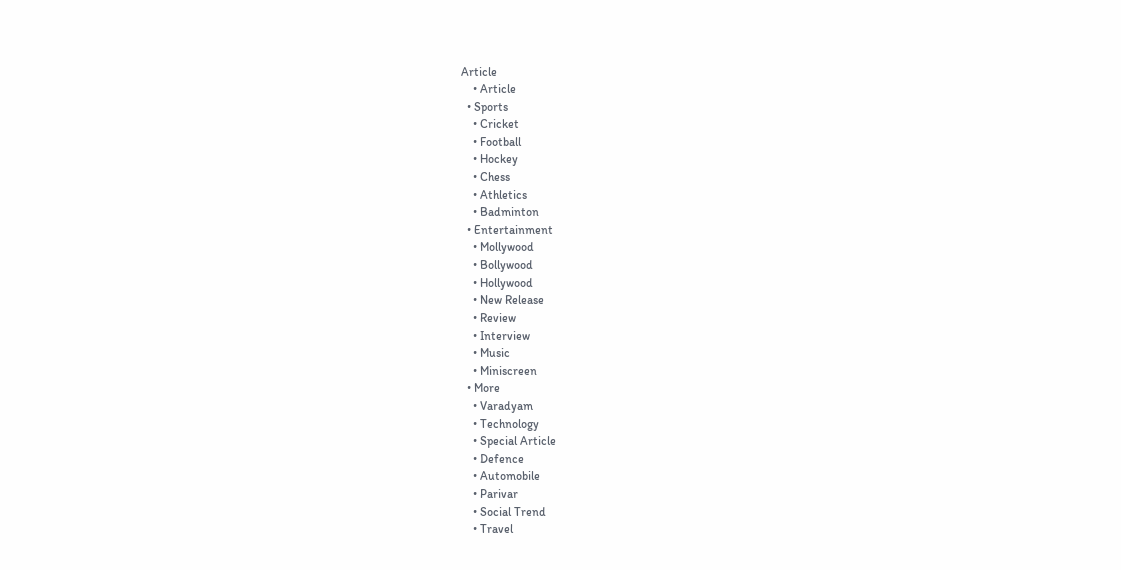Article
    • Article
  • Sports
    • Cricket
    • Football
    • Hockey
    • Chess
    • Athletics
    • Badminton
  • Entertainment
    • Mollywood
    • Bollywood
    • Hollywood
    • New Release
    • Review
    • Interview
    • Music
    • Miniscreen
  • More
    • Varadyam
    • Technology
    • Special Article
    • Defence
    • Automobile
    • Parivar
    • Social Trend
    • Travel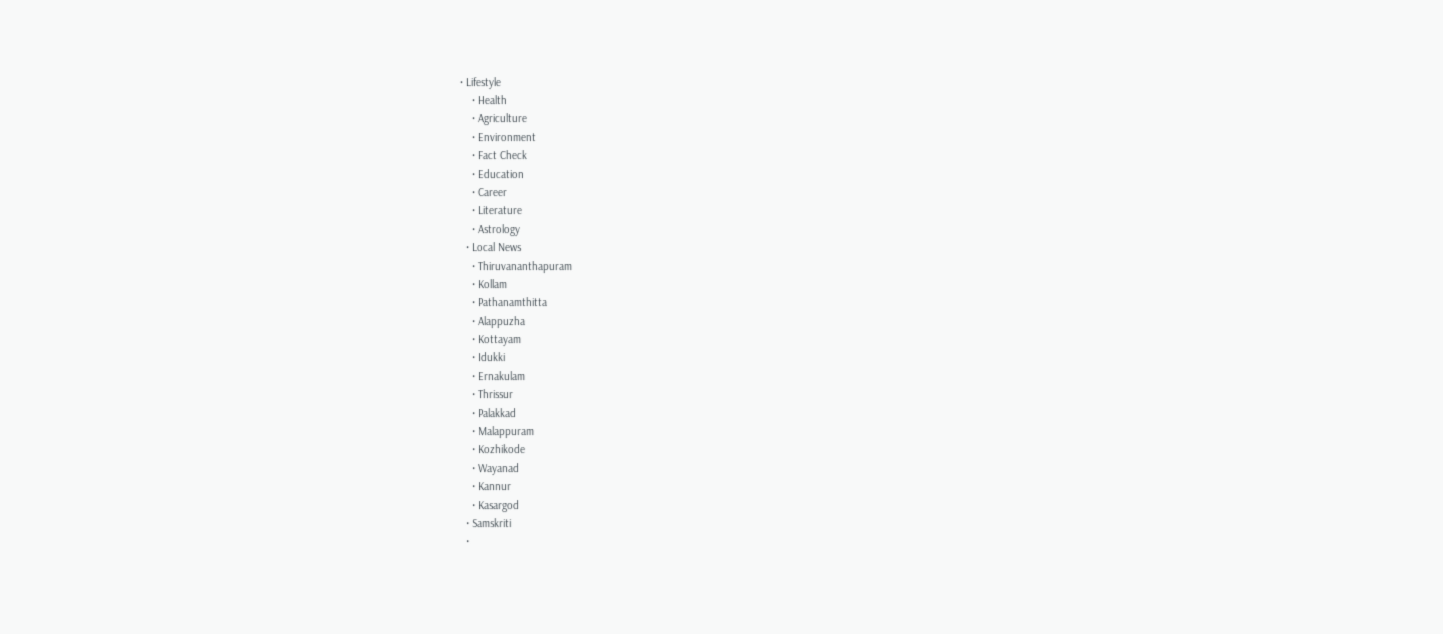• Lifestyle
    • Health
    • Agriculture
    • Environment
    • Fact Check
    • Education
    • Career
    • Literature
    • Astrology
  • Local News
    • Thiruvananthapuram
    • Kollam
    • Pathanamthitta
    • Alappuzha
    • Kottayam
    • Idukki
    • Ernakulam
    • Thrissur
    • Palakkad
    • Malappuram
    • Kozhikode
    • Wayanad
    • Kannur
    • Kasargod
  • Samskriti
  •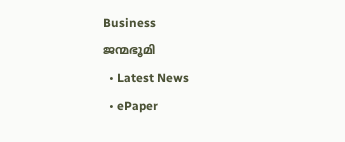Business
ജന്മഭൂമി
  • Latest News
  • ePaper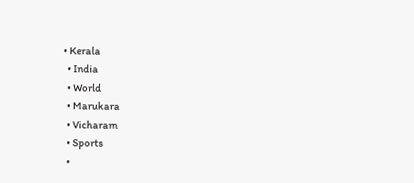• Kerala
  • India
  • World
  • Marukara
  • Vicharam
  • Sports
  •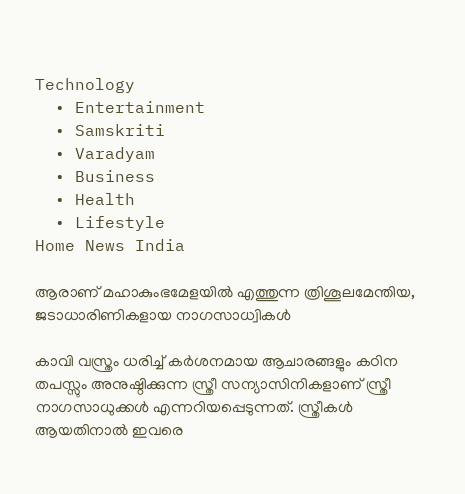Technology
  • Entertainment
  • Samskriti
  • Varadyam
  • Business
  • Health
  • Lifestyle
Home News India

ആരാണ് മഹാകുംഭമേളയില്‍ എത്തുന്ന ത്രിശൂലമേന്തിയ, ജടാധാരിണികളായ നാഗസാധ്വികള്‍

കാവി വസ്ത്രം ധരിച്ച് കർശനമായ ആചാരങ്ങളും കഠിന തപസ്സും അനുഷ്ഠിക്കുന്ന സ്ത്രീ സന്യാസിനികളാണ് സ്ത്രീ നാഗസാധുക്കൾ എന്നറിയപ്പെടുന്നത്. സ്ത്രീകള്‍ ആയതിനാല്‍ ഇവരെ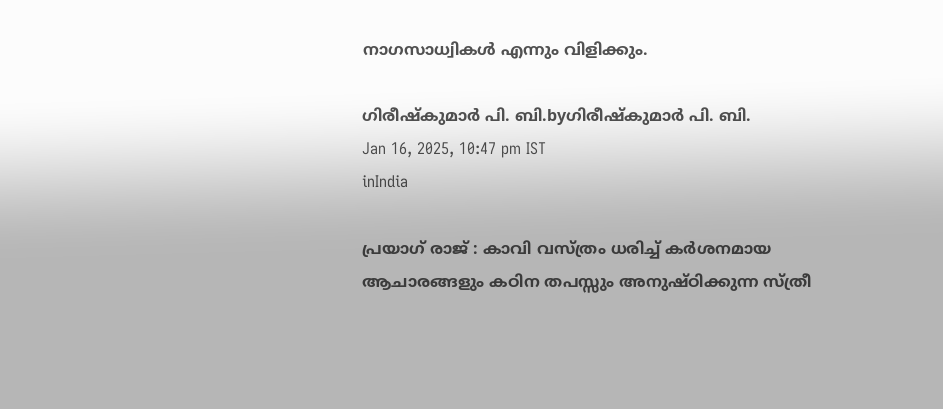നാഗസാധ്വികള്‍ എന്നും വിളിക്കും.

ഗിരീഷ്‌കുമാര്‍ പി. ബി.byഗിരീഷ്‌കുമാര്‍ പി. ബി.
Jan 16, 2025, 10:47 pm IST
inIndia

പ്രയാഗ് രാജ് : കാവി വസ്ത്രം ധരിച്ച് കർശനമായ ആചാരങ്ങളും കഠിന തപസ്സും അനുഷ്ഠിക്കുന്ന സ്ത്രീ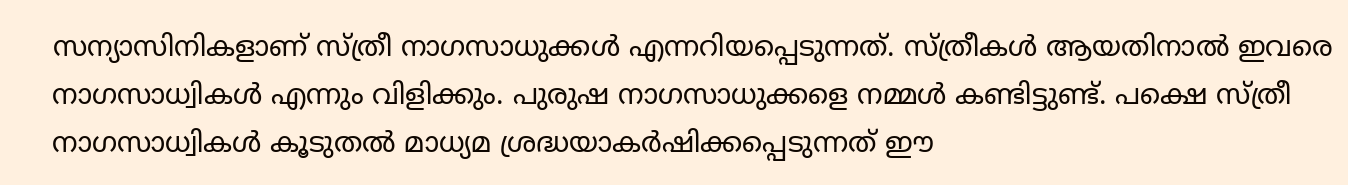സന്യാസിനികളാണ് സ്ത്രീ നാഗസാധുക്കൾ എന്നറിയപ്പെടുന്നത്. സ്ത്രീകള്‍ ആയതിനാല്‍ ഇവരെ നാഗസാധ്വികള്‍ എന്നും വിളിക്കും. പുരുഷ നാഗസാധുക്കളെ നമ്മള്‍ കണ്ടിട്ടുണ്ട്. പക്ഷെ സ്ത്രീ നാഗസാധ്വികള്‍ കൂടുതല്‍ മാധ്യമ ശ്രദ്ധയാകര്‍ഷിക്കപ്പെടുന്നത് ഈ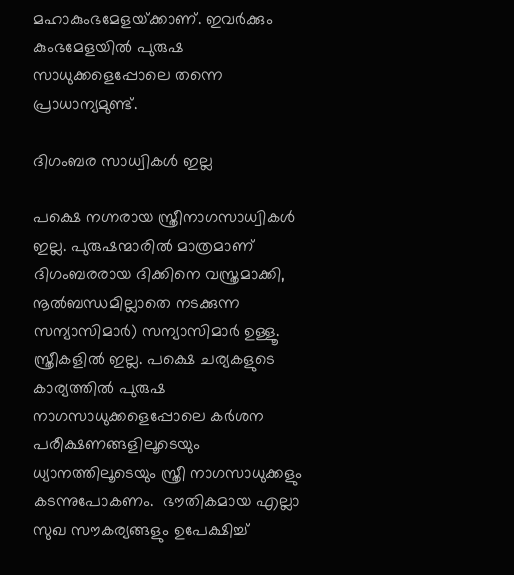മഹാകുംഭമേളയ്‌ക്കാണ്. ഇവര്‍ക്കും കുംഭമേളയില്‍ പുരുഷ സാധുക്കളെപ്പോലെ തന്നെ പ്രാധാന്യമുണ്ട്.

ദിഗംബര സാധ്വികള്‍ ഇല്ല

പക്ഷെ നഗ്നരായ സ്ത്രീനാഗസാധ്വികള്‍ ഇല്ല. പുരുഷന്മാരില്‍ മാത്രമാണ് ദിഗംബരരായ ദിക്കിനെ വസ്ത്രമാക്കി, നൂല്‍ബന്ധമില്ലാതെ നടക്കുന്ന സന്യാസിമാര്‍) സന്യാസിമാര്‍ ഉള്ളൂ. സ്ത്രീകളില്‍ ഇല്ല. പക്ഷെ ചര്യകളുടെ കാര്യത്തില്‍ പുരുഷ നാഗസാധുക്കളെപ്പോലെ കര്‍ശന പരീക്ഷണങ്ങളിലൂടെയും ധ്യാനത്തിലൂടെയും സ്ത്രീ നാഗസാധുക്കളും കടന്നുപോകണം.  ഭൗതികമായ എല്ലാ സുഖ സൗകര്യങ്ങളും ഉപേക്ഷിച്ച്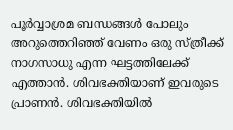പൂർവ്വാശ്രമ ബന്ധങ്ങള്‍ പോലും അറുത്തെറിഞ്ഞ് വേണം ഒരു സ്ത്രീക്ക് നാഗസാധു എന്ന ഘട്ടത്തിലേക്ക് എത്താൻ. ശിവഭക്തിയാണ് ഇവരുടെ പ്രാണന്‍. ശിവഭക്തിയില്‍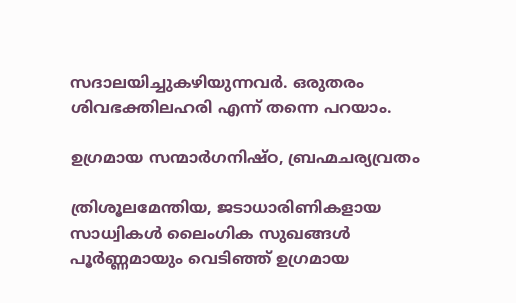സദാലയിച്ചുകഴിയുന്നവര്‍. ഒരുതരം ശിവഭക്തിലഹരി എന്ന് തന്നെ പറയാം.

ഉഗ്രമായ സന്മാര്‍ഗനിഷ്ഠ, ബ്രഹ്മചര്യവ്രതം

ത്രിശൂലമേന്തിയ, ജടാധാരിണികളായ സാധ്വികള്‍ ലൈംഗിക സുഖങ്ങള്‍ പൂര്‍ണ്ണമായും വെടിഞ്ഞ് ഉഗ്രമായ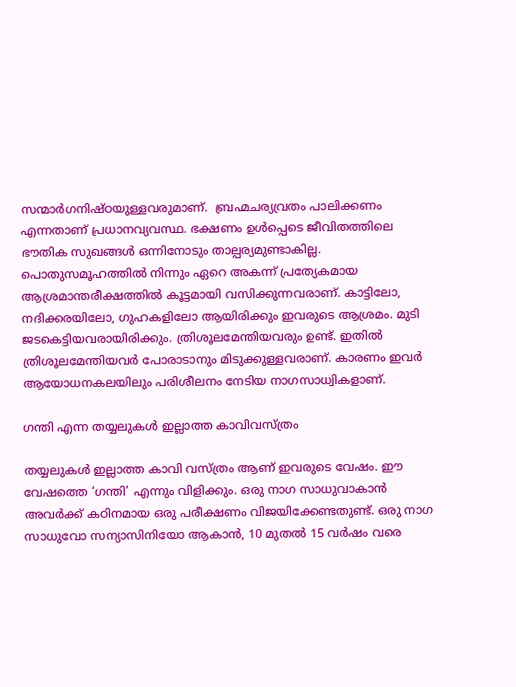സന്മാര്‍ഗനിഷ്ഠയുള്ളവരുമാണ്.  ബ്രഹ്മചര്യവ്രതം പാലിക്കണം എന്നതാണ് പ്രധാനവ്യവസ്ഥ. ഭക്ഷണം ഉള്‍പ്പെടെ ജീവിതത്തിലെ ഭൗതിക സുഖങ്ങള്‍ ഒന്നിനോടും താല്പര്യമുണ്ടാകില്ല. പൊതുസമൂഹത്തില്‍ നിന്നും ഏറെ അകന്ന് പ്രത്യേകമായ ആശ്രമാന്തരീക്ഷത്തില്‍ കൂട്ടമായി വസിക്കുന്നവരാണ്. കാട്ടിലോ, നദിക്കരയിലോ, ഗുഹകളിലോ ആയിരിക്കും ഇവരുടെ ആശ്രമം. മുടി ജടകെട്ടിയവരായിരിക്കും. ത്രിശൂലമേന്തിയവരും ഉണ്ട്. ഇതില്‍ ത്രിശൂലമേന്തിയവര്‍ പോരാടാനും മിടുക്കുള്ളവരാണ്. കാരണം ഇവര്‍ ആയോധനകലയിലും പരിശീലനം നേടിയ നാഗസാധ്വികളാണ്.

ഗന്തി എന്ന തയ്യലുകള്‍ ഇല്ലാത്ത കാവിവസ്ത്രം

തയ്യലുകൾ ഇല്ലാത്ത കാവി വസ്ത്രം ആണ് ഇവരുടെ വേഷം. ഈ വേഷത്തെ ‘ഗന്തി’ എന്നും വിളിക്കും. ഒരു നാഗ സാധുവാകാൻ അവർക്ക് കഠിനമായ ഒരു പരീക്ഷണം വിജയിക്കേണ്ടതുണ്ട്. ഒരു നാഗ സാധുവോ സന്യാസിനിയോ ആകാൻ, 10 മുതൽ 15 വർഷം വരെ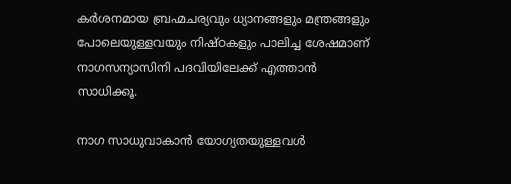കർശനമായ ബ്രഹ്മചര്യവും ധ്യാനങ്ങളും മന്ത്രങ്ങളും പോലെയുള്ളവയും നിഷ്ഠകളും പാലിച്ച ശേഷമാണ് നാഗസന്യാസിനി പദവിയിലേക്ക് എത്താന്‍ സാധിക്കൂ.

നാഗ സാധുവാകാൻ യോഗ്യതയുള്ളവൾ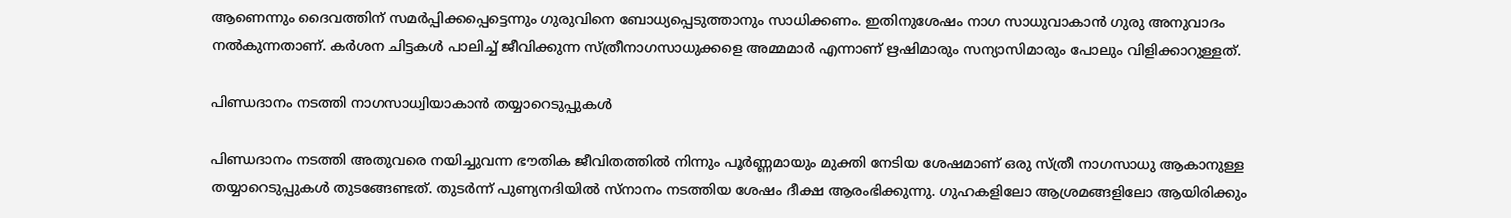ആണെന്നും ദൈവത്തിന് സമർപ്പിക്കപ്പെട്ടെന്നും ഗുരുവിനെ ബോധ്യപ്പെടുത്താനും സാധിക്കണം. ഇതിനുശേഷം നാഗ സാധുവാകാൻ ഗുരു അനുവാദം നൽകുന്നതാണ്. കർശന ചിട്ടകൾ പാലിച്ച് ജീവിക്കുന്ന സ്ത്രീനാഗസാധുക്കളെ അമ്മമാർ എന്നാണ് ഋഷിമാരും സന്യാസിമാരും പോലും വിളിക്കാറുള്ളത്.

പിണ്ഡദാനം നടത്തി നാഗസാധ്വിയാകാന്‍ തയ്യാറെടുപ്പുകള്‍

പിണ്ഡദാനം നടത്തി അതുവരെ നയിച്ചുവന്ന ഭൗതിക ജീവിതത്തിൽ നിന്നും പൂർണ്ണമായും മുക്തി നേടിയ ശേഷമാണ് ഒരു സ്ത്രീ നാഗസാധു ആകാനുള്ള തയ്യാറെടുപ്പുകൾ തുടങ്ങേണ്ടത്. തുടർന്ന് പുണ്യനദിയിൽ സ്നാനം നടത്തിയ ശേഷം ദീക്ഷ ആരംഭിക്കുന്നു. ഗുഹകളിലോ ആശ്രമങ്ങളിലോ ആയിരിക്കും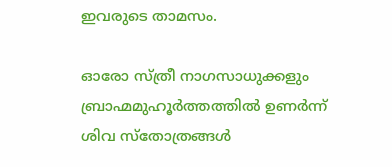ഇവരുടെ താമസം.

ഓരോ സ്ത്രീ നാഗസാധുക്കളും ബ്രാഹ്മമുഹൂർത്തത്തിൽ ഉണർന്ന് ശിവ സ്തോത്രങ്ങൾ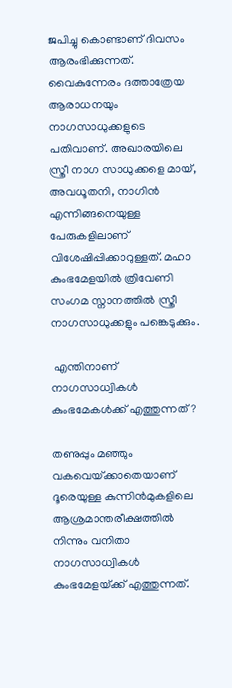ജപിച്ചു കൊണ്ടാണ് ദിവസം ആരംഭിക്കുന്നത്. വൈകുന്നേരം ദത്താത്രേയ ആരാധനയും നാഗസാധുക്കളുടെ പതിവാണ്. അഖാരയിലെ സ്ത്രീ നാഗ സാധുക്കളെ മായ്, അവധൂതനി, നാഗിൻ എന്നിങ്ങനെയുള്ള പേരുകളിലാണ് വിശേഷിപ്പിക്കാറുള്ളത്. മഹാ കുംഭമേളയിൽ ത്രിവേണി സംഗമ സ്നാനത്തിൽ സ്ത്രീ നാഗസാധുക്കളും പങ്കെടുക്കും.

 എന്തിനാണ് നാഗസാധ്വികള്‍ കുംഭമേകള്‍ക്ക് എത്തുന്നത് ?

തണുപ്പും മഞ്ഞും വകവെയ്‌ക്കാതെയാണ് ദൂരെയുള്ള കുന്നിന്‍മുകളിലെ ആശ്രമാന്തരീക്ഷത്തില്‍ നിന്നും വനിതാ നാഗസാധ്വികള്‍ കുംഭമേളയ്‌ക്ക് എത്തുന്നത്.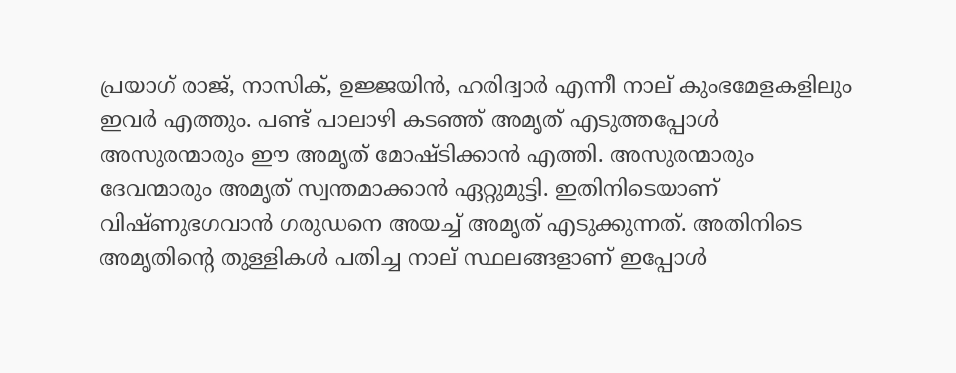പ്രയാഗ് രാജ്, നാസിക്, ഉജ്ജയിന്‍, ഹരിദ്വാര്‍ എന്നീ നാല് കുംഭമേളകളിലും ഇവര്‍ എത്തും. പണ്ട് പാലാഴി കടഞ്ഞ് അമൃത് എടുത്തപ്പോള്‍ അസുരന്മാരും ഈ അമൃത് മോഷ്ടിക്കാന്‍ എത്തി. അസുരന്മാരും ദേവന്മാരും അമൃത് സ്വന്തമാക്കാന്‍ ഏറ്റുമുട്ടി. ഇതിനിടെയാണ് വിഷ്ണുഭഗവാന്‍ ഗരുഡനെ അയച്ച് അമൃത് എടുക്കുന്നത്. അതിനിടെ അമൃതിന്റെ തുള്ളികള്‍ പതിച്ച നാല് സ്ഥലങ്ങളാണ് ഇപ്പോള്‍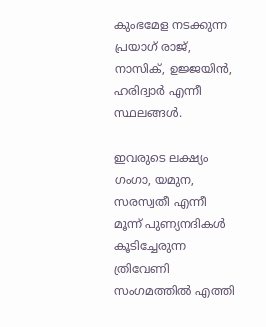കുംഭമേള നടക്കുന്ന പ്രയാഗ് രാജ്, നാസിക്, ഉജ്ജയിന്‍, ഹരിദ്വാര്‍ എന്നീ സ്ഥലങ്ങള്‍.

ഇവരുടെ ലക്ഷ്യം ഗംഗാ, യമുന, സരസ്വതീ എന്നീ മൂന്ന് പുണ്യനദികള്‍ കൂടിച്ചേരുന്ന ത്രിവേണി സംഗമത്തില്‍ എത്തി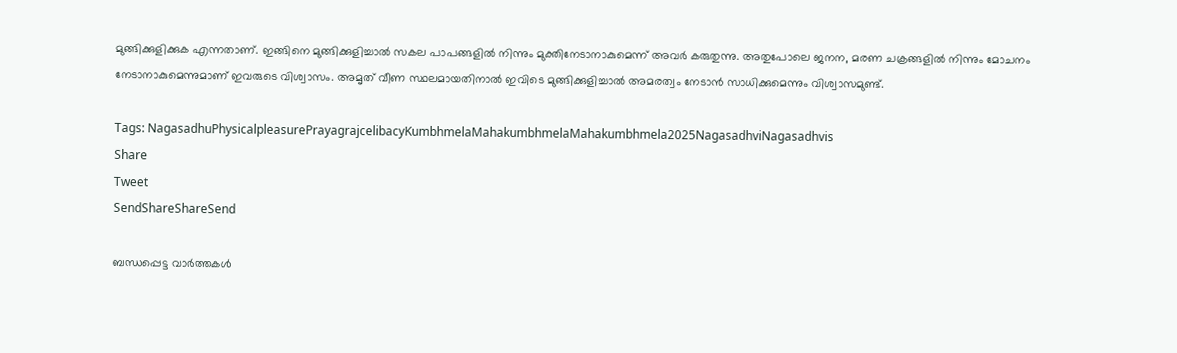മുങ്ങിക്കുളിക്കുക എന്നതാണ്. ഇങ്ങിനെ മുങ്ങിക്കുളിച്ചാല്‍ സകല പാപങ്ങളില്‍ നിന്നും മുക്തിനേടാനാകുമെന്ന് അവര്‍ കരുതുന്നു. അതുപോലെ ജനന, മരണ ചക്രങ്ങളില്‍ നിന്നും മോചനം നേടാനാകുമെന്നുമാണ് ഇവരുടെ വിശ്വാസം. അമൃത് വീണ സ്ഥലമായതിനാല്‍ ഇവിടെ മുങ്ങിക്കുളിച്ചാല്‍ അമരത്വം നേടാന്‍ സാധിക്കുമെന്നും വിശ്വാസമുണ്ട്.

Tags: NagasadhuPhysicalpleasurePrayagrajcelibacyKumbhmelaMahakumbhmelaMahakumbhmela2025NagasadhviNagasadhvis
Share
Tweet
SendShareShareSend

ബന്ധപ്പെട്ട വാര്‍ത്തകള്‍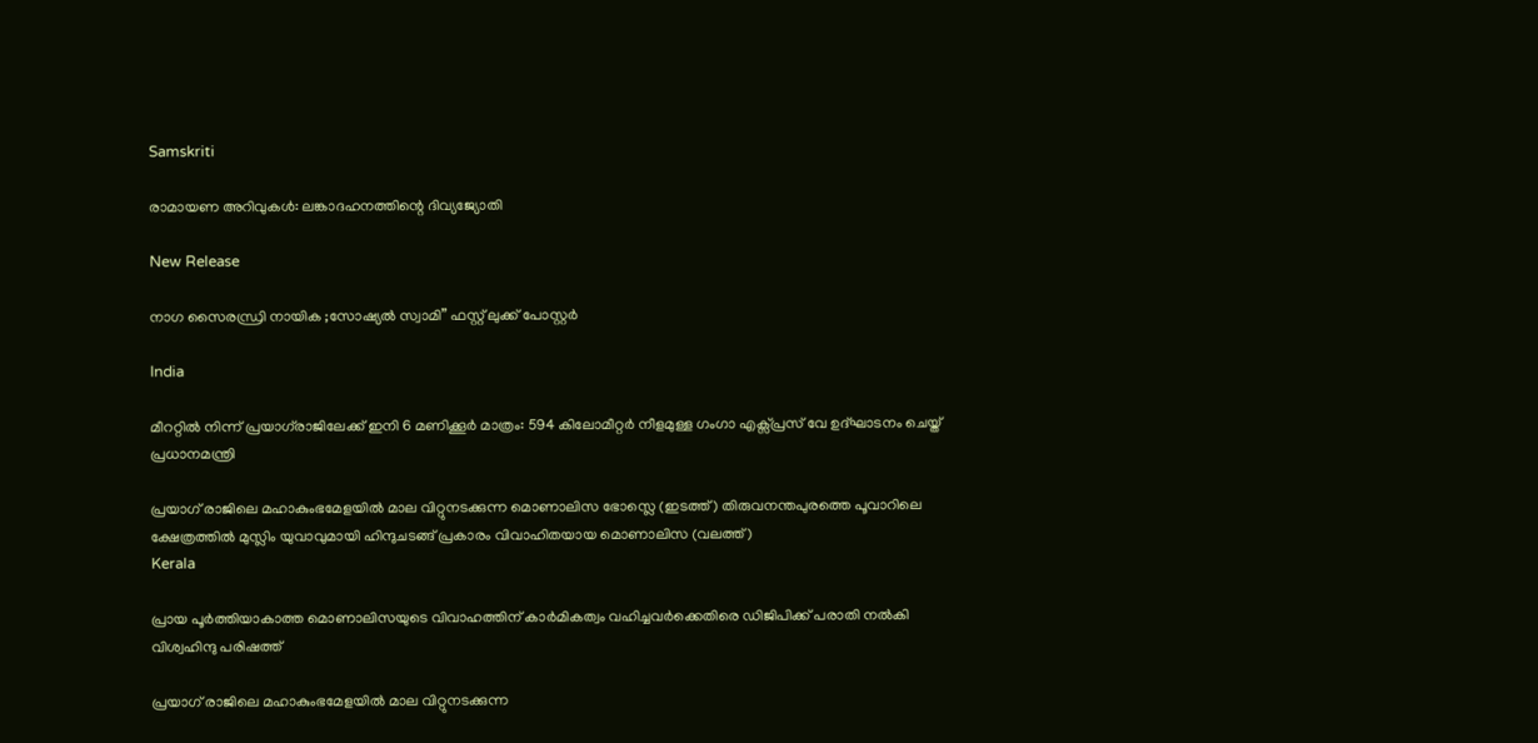Samskriti

രാമായണ അറിവുകള്‍: ലങ്കാദഹനത്തിന്റെ ദിവ്യജ്യോതി

New Release

നാഗ സൈരന്ധ്രി നായിക ;സോഷ്യൽ സ്വാമി” ഫസ്റ്റ് ലുക്ക് പോസ്റ്റർ

India

മീററ്റിൽ നിന്ന് പ്രയാഗ്‌രാജിലേക്ക് ഇനി 6 മണിക്കൂർ മാത്രം: 594 കിലോമീറ്റർ നീളമുള്ള ഗംഗാ എക്സ്പ്രസ് വേ ഉദ്ഘാടനം ചെയ്ത് പ്രധാനമന്ത്രി

പ്രയാഗ് രാജിലെ മഹാകുംഭമേളയില്‍ മാല വിറ്റുനടക്കുന്ന മൊണാലിസ ഭോസ്ലെ (ഇടത്ത്) തിരുവനന്തപുരത്തെ പൂവാറിലെ ക്ഷേത്രത്തില്‍ മുസ്ലിം യുവാവുമായി ഹിന്ദുചടങ്ങ് പ്രകാരം വിവാഹിതയായ മൊണാലിസ (വലത്ത്)
Kerala

പ്രായ പൂർത്തിയാകാത്ത മൊണാലിസയുടെ വിവാഹത്തിന് കാർമികത്വം വഹിച്ചവർക്കെതിരെ ഡിജിപിക്ക് പരാതി നൽകി വിശ്വഹിന്ദു പരിഷത്ത്

പ്രയാഗ് രാജിലെ മഹാകുംഭമേളയില്‍ മാല വിറ്റുനടക്കുന്ന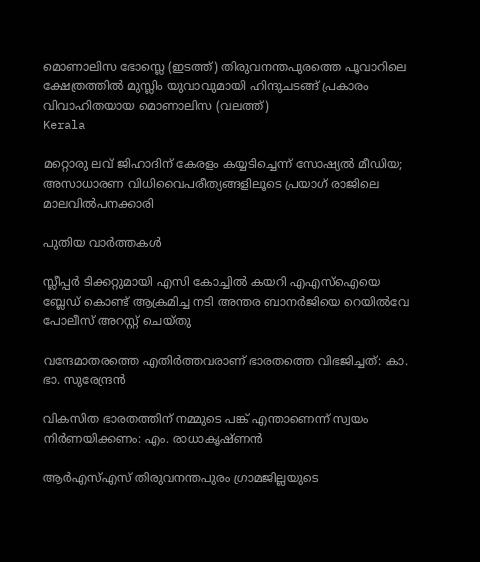മൊണാലിസ ഭോസ്ലെ (ഇടത്ത്) തിരുവനന്തപുരത്തെ പൂവാറിലെ ക്ഷേത്രത്തില്‍ മുസ്ലിം യുവാവുമായി ഹിന്ദുചടങ്ങ് പ്രകാരം വിവാഹിതയായ മൊണാലിസ (വലത്ത്)
Kerala

മറ്റൊരു ലവ് ജിഹാദിന് കേരളം കയ്യടിച്ചെന്ന് സോഷ്യല്‍ മീഡിയ; അസാധാരണ വിധിവൈപരീത്യങ്ങളിലൂടെ പ്രയാഗ് രാജിലെ മാലവില്‍പനക്കാരി

പുതിയ വാര്‍ത്തകള്‍

സ്ലീപ്പർ ടിക്കറ്റുമായി എസി കോച്ചിൽ കയറി എഎസ്ഐയെ ബ്ലേഡ് കൊണ്ട് ആക്രമിച്ച നടി അന്തര ബാനർജിയെ റെയിൽവേ പോലീസ് അറസ്റ്റ് ചെയ്തു

വന്ദേമാതരത്തെ എതിര്‍ത്തവരാണ് ഭാരതത്തെ വിഭജിച്ചത്: കാ. ഭാ. സുരേന്ദ്രന്‍

വികസിത ഭാരതത്തിന് നമ്മുടെ പങ്ക് എന്താണെന്ന് സ്വയം നിര്‍ണയിക്കണം: എം. രാധാകൃഷ്ണന്‍

ആര്‍എസ്എസ് തിരുവനന്തപുരം ഗ്രാമജില്ലയുടെ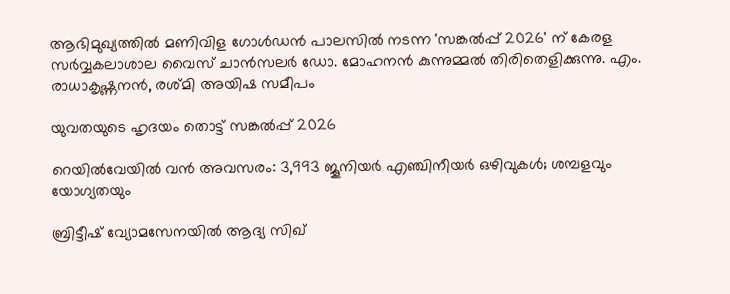ആഭിമുഖ്യത്തില്‍ മണിവിള ഗോള്‍ഡന്‍ പാലസില്‍ നടന്ന 'സങ്കല്‍പ്പ് 2026' ന് കേരള സര്‍വ്വകലാശാല വൈസ് ചാന്‍സലര്‍ ഡോ. മോഹനന്‍ കുന്നുമ്മല്‍ തിരിതെളിക്കുന്നു. എം. രാധാകൃഷ്ണനന്‍, രശ്മി അയിഷ സമീപം

യുവതയുടെ ഹൃദയം തൊട്ട് സങ്കല്‍പ്പ് 2026

റെയിൽവേയിൽ വൻ അവസരം: 3,993 ജൂനിയർ എഞ്ചിനീയർ ഒഴിവുകൾ; ശമ്പളവും യോഗ്യതയും

ബ്രിട്ടീഷ് വ്യോമസേനയിൽ ആദ്യ സിഖ്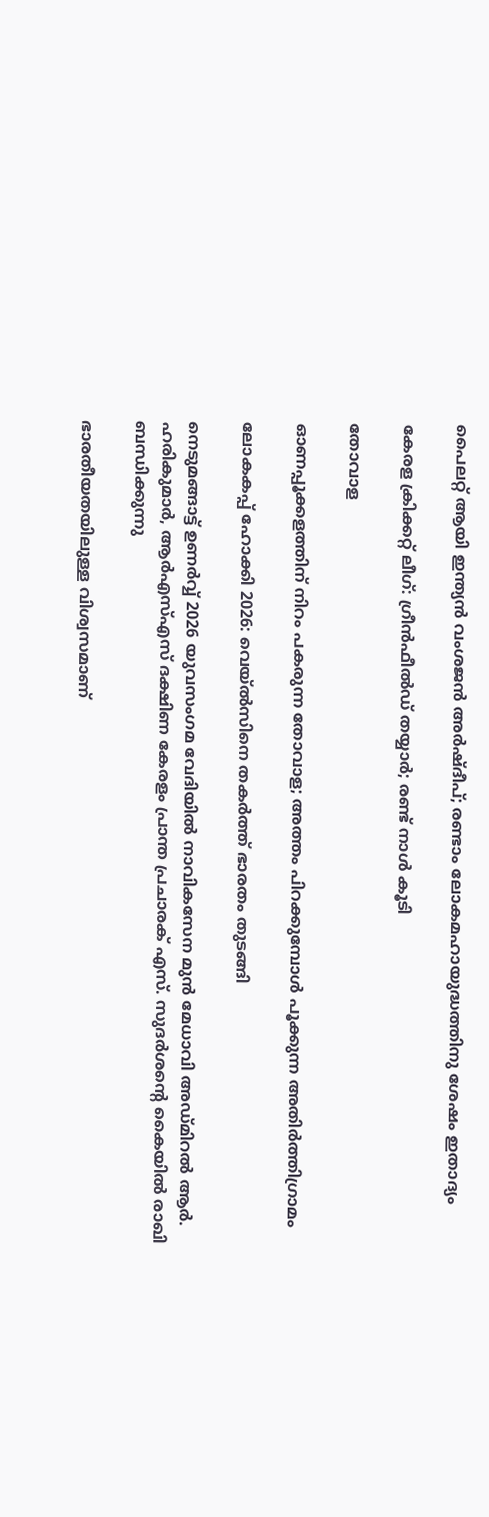പൈലറ്റ് ആയി ഇന്ത്യൻ വംശജൻ അർഷ്ദീപ്; രണ്ടാം ലോകമഹായുദ്ധത്തിനു ശേഷം ഇതാദ്യം

കേരള ക്രിക്കറ്റ് ലീഗ്: ഗ്രീന്‍ഫീല്‍ഡ് തയ്യാര്‍; രണ്ട് നാള്‍ കൂടി

തോവാള

ഓണപ്പൂക്കളത്തിന് നിറം പകരുന്ന തോവാള; അത്തം പിറക്കുമ്പോള്‍ പൂക്കുന്ന അതിര്‍ത്തിഗ്രാമം

ലോകകപ്പ് ഹോക്കി 2026: വെയ്ല്‍സിനെ തകര്‍ത്ത് ഭാരതം തുടങ്ങി

നെടുമങ്ങാട്ട് ഉണര്‍വ്വ് 2026 യുവസംഗമ വേദിയില്‍ നാവികസേന മുന്‍ മേധാവി അഡ്മിറല്‍ ആര്‍. ഹരികുമാര്‍, ആര്‍എസ്എസ് ദക്ഷിണ കേരളം പ്രാന്ത പ്രചാരക് എസ്. സുദര്‍ശന്റെ കൈയില്‍ രാഖി ബന്ധിക്കുന്നു

ഭാരതീയതയിലുള്ള വിശ്വസമാണ്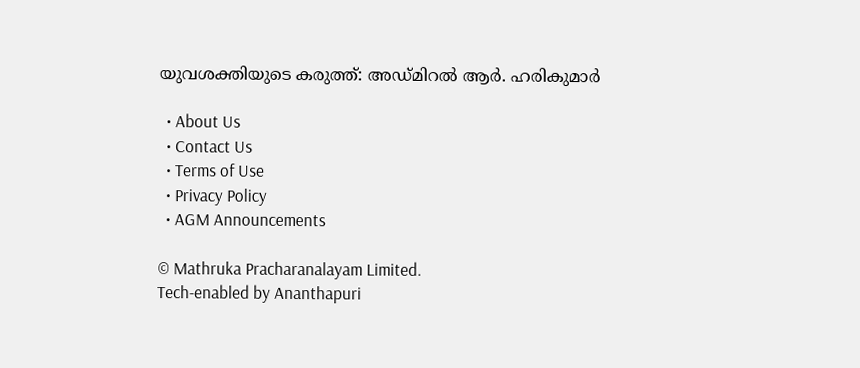യുവശക്തിയുടെ കരുത്ത്: അഡ്മിറല്‍ ആര്‍. ഹരികുമാര്‍

  • About Us
  • Contact Us
  • Terms of Use
  • Privacy Policy
  • AGM Announcements

© Mathruka Pracharanalayam Limited.
Tech-enabled by Ananthapuri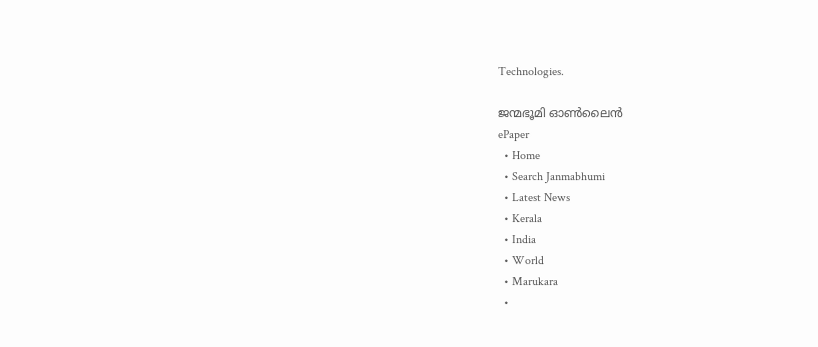Technologies.

ജന്മഭൂമി ഓണ്‍ലൈന്‍
ePaper
  • Home
  • Search Janmabhumi
  • Latest News
  • Kerala
  • India
  • World
  • Marukara
  •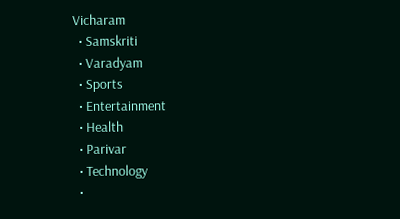Vicharam
  • Samskriti
  • Varadyam
  • Sports
  • Entertainment
  • Health
  • Parivar
  • Technology
  •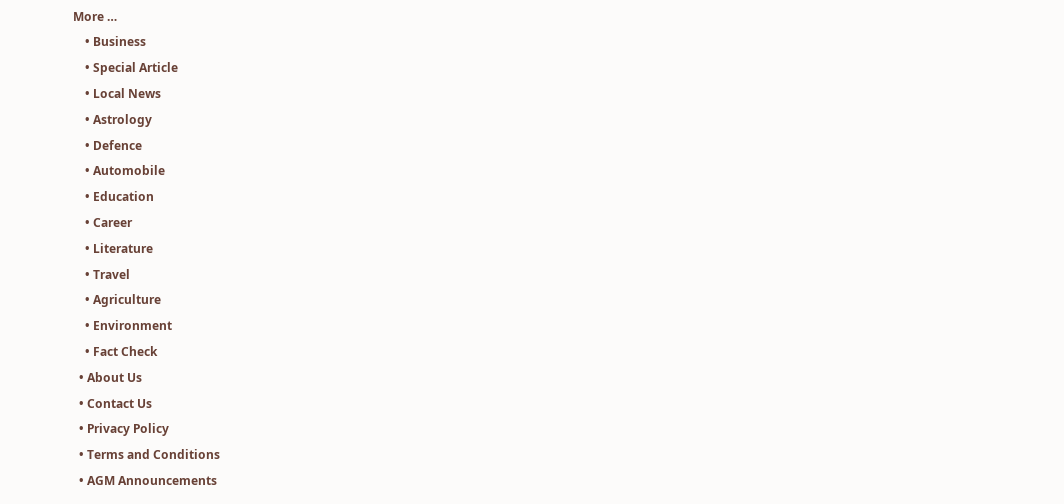More …
    • Business
    • Special Article
    • Local News
    • Astrology
    • Defence
    • Automobile
    • Education
    • Career
    • Literature
    • Travel
    • Agriculture
    • Environment
    • Fact Check
  • About Us
  • Contact Us
  • Privacy Policy
  • Terms and Conditions
  • AGM Announcements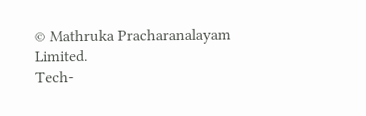© Mathruka Pracharanalayam Limited.
Tech-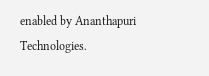enabled by Ananthapuri Technologies.